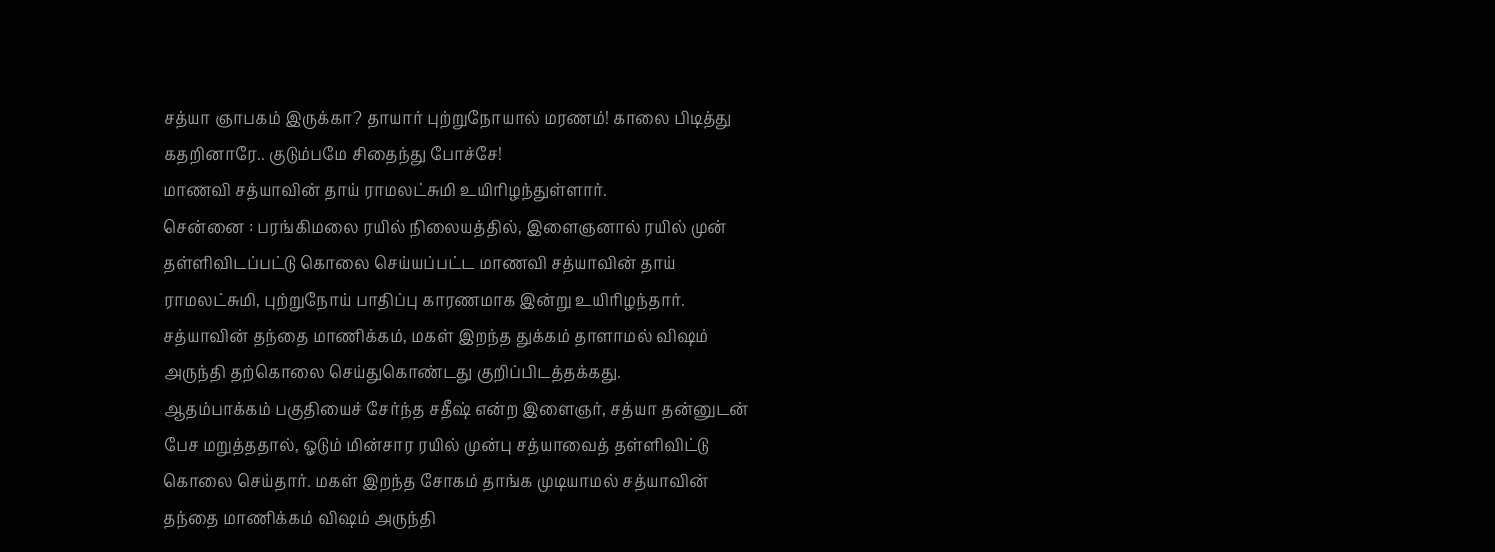சத்யா ஞாபகம் இருக்கா? தாயார் புற்றுநோயால் மரணம்! காலை பிடித்து கதறினாரே.. குடும்பமே சிதைந்து போச்சே!
மாணவி சத்யாவின் தாய் ராமலட்சுமி உயிரிழந்துள்ளார்.
சென்னை : பரங்கிமலை ரயில் நிலையத்தில், இளைஞனால் ரயில் முன் தள்ளிவிடப்பட்டு கொலை செய்யப்பட்ட மாணவி சத்யாவின் தாய் ராமலட்சுமி, புற்றுநோய் பாதிப்பு காரணமாக இன்று உயிரிழந்தார். சத்யாவின் தந்தை மாணிக்கம், மகள் இறந்த துக்கம் தாளாமல் விஷம் அருந்தி தற்கொலை செய்துகொண்டது குறிப்பிடத்தக்கது.
ஆதம்பாக்கம் பகுதியைச் சேர்ந்த சதீஷ் என்ற இளைஞர், சத்யா தன்னுடன் பேச மறுத்ததால், ஓடும் மின்சார ரயில் முன்பு சத்யாவைத் தள்ளிவிட்டு கொலை செய்தார். மகள் இறந்த சோகம் தாங்க முடியாமல் சத்யாவின் தந்தை மாணிக்கம் விஷம் அருந்தி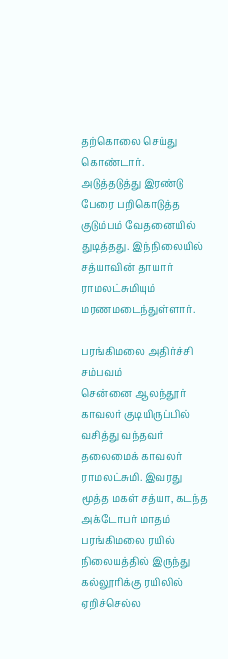தற்கொலை செய்து கொண்டார்.
அடுத்தடுத்து இரண்டு பேரை பறிகொடுத்த குடும்பம் வேதனையில் துடித்தது. இந்நிலையில் சத்யாவின் தாயார் ராமலட்சுமியும் மரணமடைந்துள்ளார்.

பரங்கிமலை அதிர்ச்சி சம்பவம்
சென்னை ஆலந்தூர் காவலர் குடியிருப்பில் வசித்து வந்தவர் தலைமைக் காவலர் ராமலட்சுமி. இவரது மூத்த மகள் சத்யா, கடந்த அக்டோபர் மாதம் பரங்கிமலை ரயில் நிலையத்தில் இருந்து கல்லூரிக்கு ரயிலில் ஏறிச்செல்ல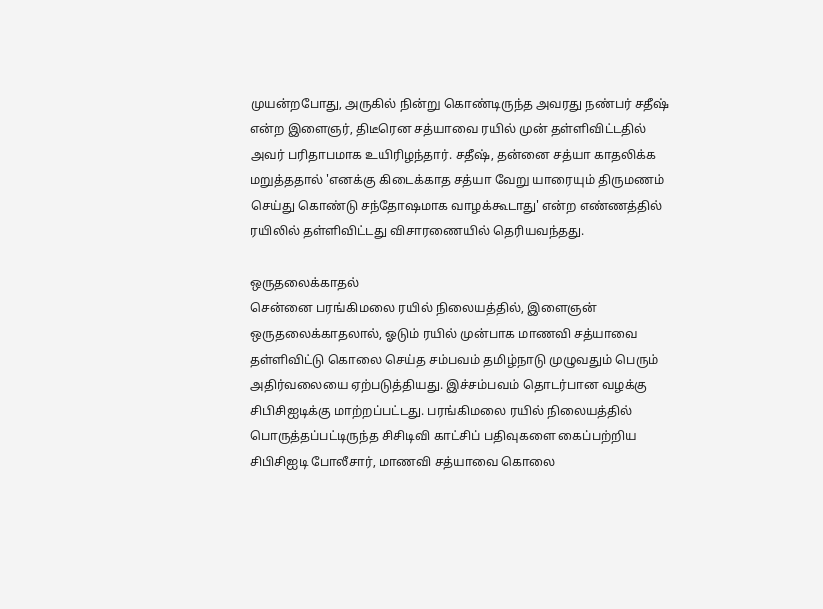முயன்றபோது, அருகில் நின்று கொண்டிருந்த அவரது நண்பர் சதீஷ் என்ற இளைஞர், திடீரென சத்யாவை ரயில் முன் தள்ளிவிட்டதில் அவர் பரிதாபமாக உயிரிழந்தார். சதீஷ், தன்னை சத்யா காதலிக்க மறுத்ததால் 'எனக்கு கிடைக்காத சத்யா வேறு யாரையும் திருமணம் செய்து கொண்டு சந்தோஷமாக வாழக்கூடாது' என்ற எண்ணத்தில் ரயிலில் தள்ளிவிட்டது விசாரணையில் தெரியவந்தது.

ஒருதலைக்காதல்
சென்னை பரங்கிமலை ரயில் நிலையத்தில், இளைஞன் ஒருதலைக்காதலால், ஓடும் ரயில் முன்பாக மாணவி சத்யாவை தள்ளிவிட்டு கொலை செய்த சம்பவம் தமிழ்நாடு முழுவதும் பெரும் அதிர்வலையை ஏற்படுத்தியது. இச்சம்பவம் தொடர்பான வழக்கு சிபிசிஐடிக்கு மாற்றப்பட்டது. பரங்கிமலை ரயில் நிலையத்தில் பொருத்தப்பட்டிருந்த சிசிடிவி காட்சிப் பதிவுகளை கைப்பற்றிய சிபிசிஐடி போலீசார், மாணவி சத்யாவை கொலை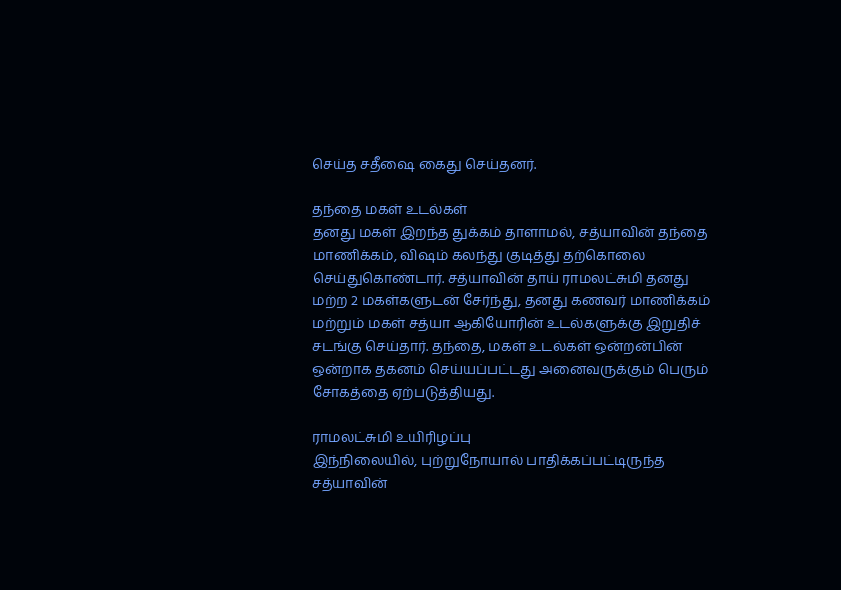செய்த சதீஷை கைது செய்தனர்.

தந்தை மகள் உடல்கள்
தனது மகள் இறந்த துக்கம் தாளாமல், சத்யாவின் தந்தை மாணிக்கம், விஷம் கலந்து குடித்து தற்கொலை செய்துகொண்டார். சத்யாவின் தாய் ராமலட்சுமி தனது மற்ற 2 மகள்களுடன் சேர்ந்து, தனது கணவர் மாணிக்கம் மற்றும் மகள் சத்யா ஆகியோரின் உடல்களுக்கு இறுதிச் சடங்கு செய்தார். தந்தை, மகள் உடல்கள் ஒன்றன்பின் ஒன்றாக தகனம் செய்யப்பட்டது அனைவருக்கும் பெரும் சோகத்தை ஏற்படுத்தியது.

ராமலட்சுமி உயிரிழப்பு
இந்நிலையில், புற்றுநோயால் பாதிக்கப்பட்டிருந்த சத்யாவின்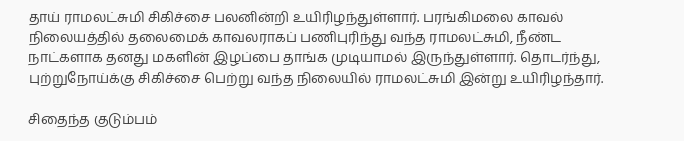தாய் ராமலட்சுமி சிகிச்சை பலனின்றி உயிரிழந்துள்ளார். பரங்கிமலை காவல் நிலையத்தில் தலைமைக் காவலராகப் பணிபுரிந்து வந்த ராமலட்சுமி, நீண்ட நாட்களாக தனது மகளின் இழப்பை தாங்க முடியாமல் இருந்துள்ளார். தொடர்ந்து, புற்றுநோய்க்கு சிகிச்சை பெற்று வந்த நிலையில் ராமலட்சுமி இன்று உயிரிழந்தார்.

சிதைந்த குடும்பம்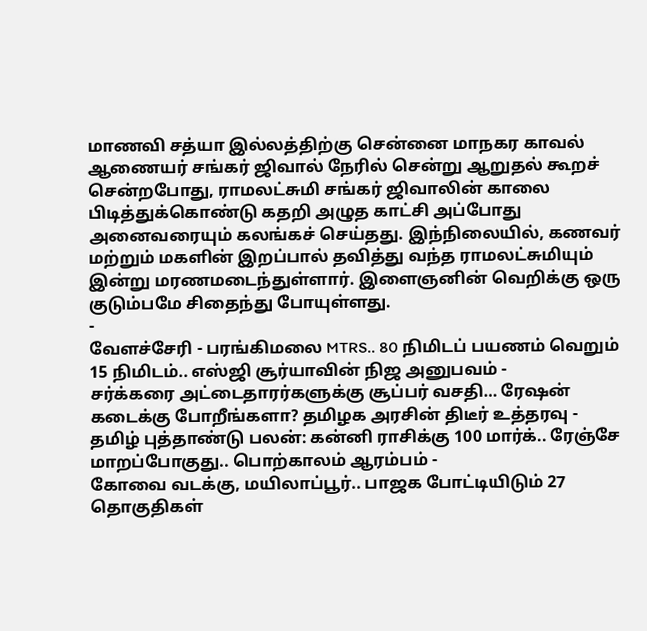மாணவி சத்யா இல்லத்திற்கு சென்னை மாநகர காவல் ஆணையர் சங்கர் ஜிவால் நேரில் சென்று ஆறுதல் கூறச் சென்றபோது, ராமலட்சுமி சங்கர் ஜிவாலின் காலை பிடித்துக்கொண்டு கதறி அழுத காட்சி அப்போது அனைவரையும் கலங்கச் செய்தது. இந்நிலையில், கணவர் மற்றும் மகளின் இறப்பால் தவித்து வந்த ராமலட்சுமியும் இன்று மரணமடைந்துள்ளார். இளைஞனின் வெறிக்கு ஒரு குடும்பமே சிதைந்து போயுள்ளது.
-
வேளச்சேரி - பரங்கிமலை MTRS.. 80 நிமிடப் பயணம் வெறும் 15 நிமிடம்.. எஸ்ஜி சூர்யாவின் நிஜ அனுபவம் -
சர்க்கரை அட்டைதாரர்களுக்கு சூப்பர் வசதி… ரேஷன் கடைக்கு போறீங்களா? தமிழக அரசின் திடீர் உத்தரவு -
தமிழ் புத்தாண்டு பலன்: கன்னி ராசிக்கு 100 மார்க்.. ரேஞ்சே மாறப்போகுது.. பொற்காலம் ஆரம்பம் -
கோவை வடக்கு, மயிலாப்பூர்.. பாஜக போட்டியிடும் 27 தொகுதிகள்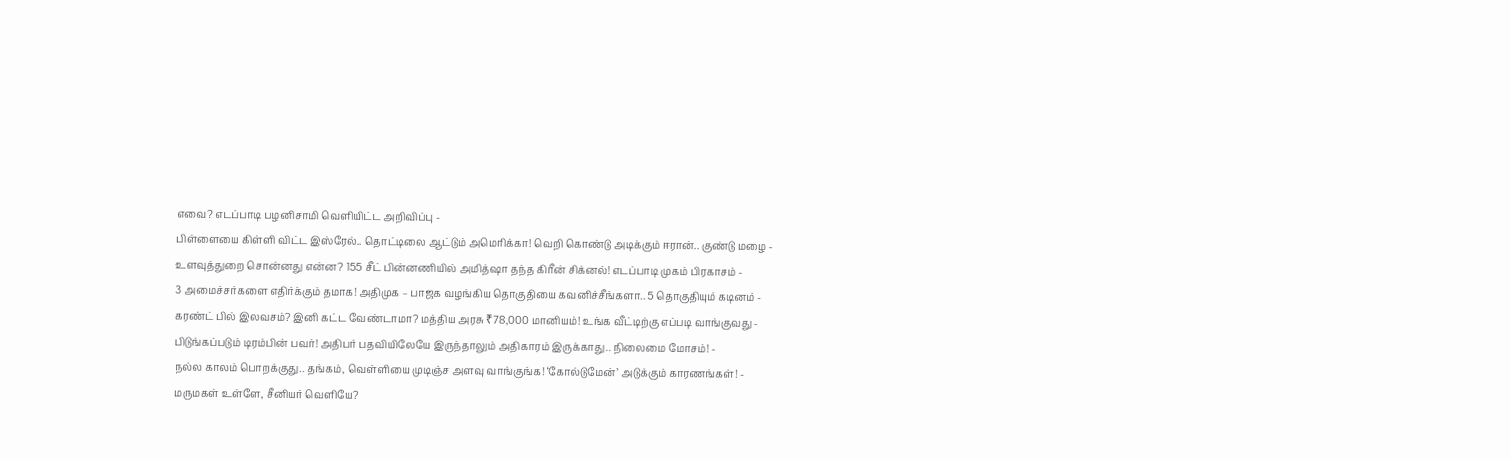எவை? எடப்பாடி பழனிசாமி வெளியிட்ட அறிவிப்பு -
பிள்ளையை கிள்ளி விட்ட இஸ்ரேல்.. தொட்டிலை ஆட்டும் அமெரிக்கா! வெறி கொண்டு அடிக்கும் ஈரான்.. குண்டு மழை -
உளவுத்துறை சொன்னது என்ன? 155 சீட் பின்னணியில் அமித்ஷா தந்த கிரீன் சிக்னல்! எடப்பாடி முகம் பிரகாசம் -
3 அமைச்சர்களை எதிர்க்கும் தமாக! அதிமுக – பாஜக வழங்கிய தொகுதியை கவனிச்சீங்களா.. 5 தொகுதியும் கடினம் -
கரண்ட் பில் இலவசம்? இனி கட்ட வேண்டாமா? மத்திய அரசு ₹78,000 மானியம்! உங்க வீட்டிற்கு எப்படி வாங்குவது -
பிடுங்கப்படும் டிரம்பின் பவர்! அதிபர் பதவியிலேயே இருந்தாலும் அதிகாரம் இருக்காது.. நிலைமை மோசம்! -
நல்ல காலம் பொறக்குது.. தங்கம், வெள்ளியை முடிஞ்ச அளவு வாங்குங்க! ‘கோல்டுமேன்’ அடுக்கும் காரணங்கள்! -
மருமகள் உள்ளே, சீனியர் வெளியே?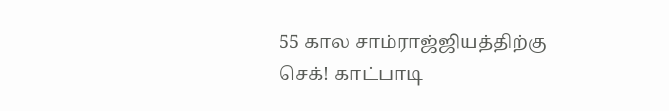55 கால சாம்ராஜ்ஜியத்திற்கு செக்! காட்பாடி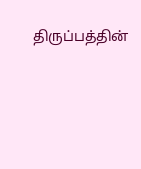திருப்பத்தின்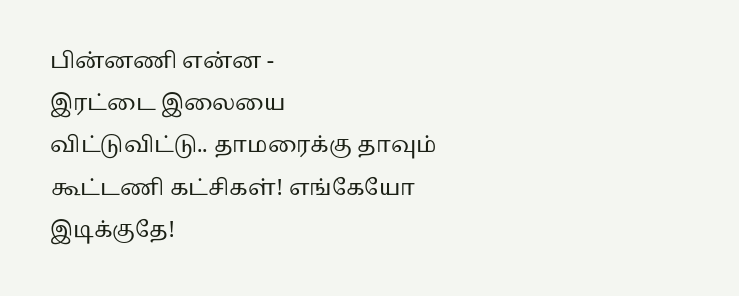பின்னணி என்ன -
இரட்டை இலையை விட்டுவிட்டு.. தாமரைக்கு தாவும் கூட்டணி கட்சிகள்! எங்கேயோ இடிக்குதே!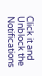Click it and Unblock the Notifications